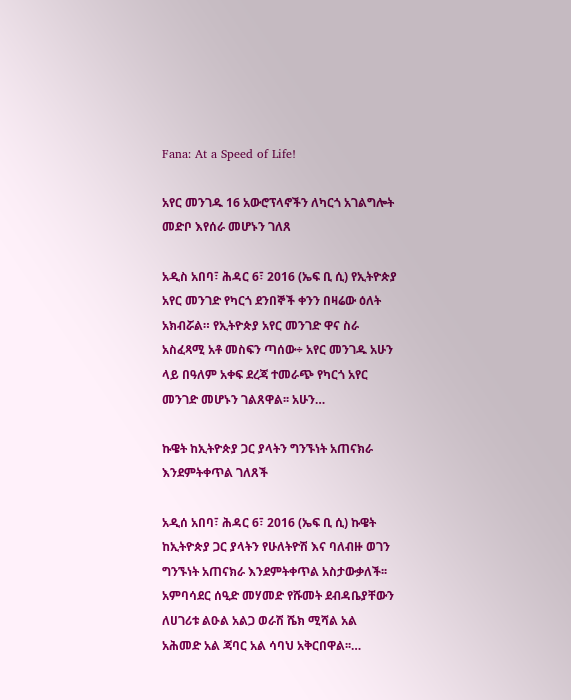Fana: At a Speed of Life!

አየር መንገዱ 16 አውሮፕላኖችን ለካርጎ አገልግሎት መድቦ እየሰራ መሆኑን ገለጸ

አዲስ አበባ፣ ሕዳር 6፣ 2016 (ኤፍ ቢ ሲ) የኢትዮጵያ አየር መንገድ የካርጎ ደንበኞች ቀንን በዛሬው ዕለት አክብሯል። የኢትዮጵያ አየር መንገድ ዋና ስራ አስፈጻሚ አቶ መስፍን ጣሰው÷ አየር መንገዱ አሁን ላይ በዓለም አቀፍ ደረጃ ተመራጭ የካርጎ አየር መንገድ መሆኑን ገልጸዋል፡፡ አሁን…

ኩዌት ከኢትዮጵያ ጋር ያላትን ግንኙነት አጠናክራ እንደምትቀጥል ገለጸች

አዲሰ አበባ፣ ሕዳር 6፣ 2016 (ኤፍ ቢ ሲ) ኩዌት ከኢትዮጵያ ጋር ያላትን የሁለትዮሽ እና ባለብዙ ወገን ግንኙነት አጠናክራ እንደምትቀጥል አስታውቃለች፡፡ አምባሳደር ሰዒድ መሃመድ የሹመት ደብዳቤያቸውን ለሀገሪቱ ልዑል አልጋ ወራሽ ሼክ ሚሻል አል አሕመድ አል ጃባር አል ሳባህ አቅርበዋል፡፡…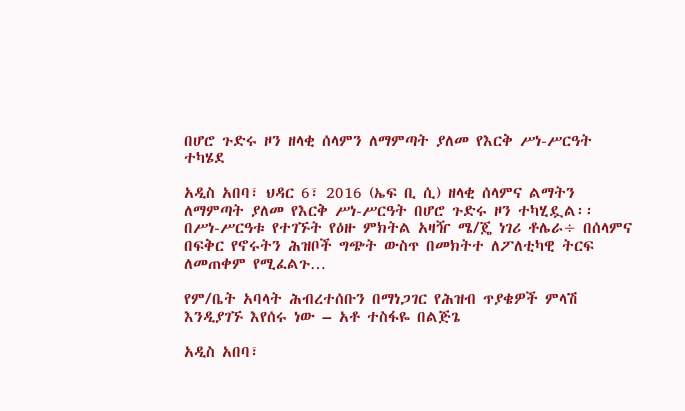በሆሮ ጉድሩ ዞን ዘላቂ ሰላምን ለማምጣት ያለመ የእርቅ ሥነ-ሥርዓት ተካሄደ

አዲስ አበባ፣ ህዳር 6፣ 2016 (ኤፍ ቢ ሲ) ዘላቂ ሰላምና ልማትን ለማምጣት ያለመ የእርቅ ሥነ-ሥርዓት በሆሮ ጉድሩ ዞን ተካሂዷል፡፡ በሥነ-ሥርዓቱ የተገኙት የዕዙ ምክትል አዛዥ ሜ/ጄ ነገሪ ቶሌራ÷ በሰላምና በፍቅር የኖሩትን ሕዝቦች ግጭት ውስጥ በመክትተ ለፖለቲካዊ ትርፍ ለመጠቀም የሚፈልጉ…

የም/ቤት አባላት ሕብረተሰቡን በማነጋገር የሕዝብ ጥያቄዎች ምላሽ እንዲያገኙ እየሰሩ ነው – አቶ ተስፋዬ በልጅጌ

አዲስ አበባ፣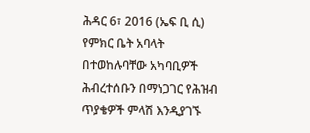ሕዳር 6፣ 2016 (ኤፍ ቢ ሲ) የምክር ቤት አባላት በተወከሉባቸው አካባቢዎች ሕብረተሰቡን በማነጋገር የሕዝብ ጥያቄዎች ምላሽ እንዲያገኙ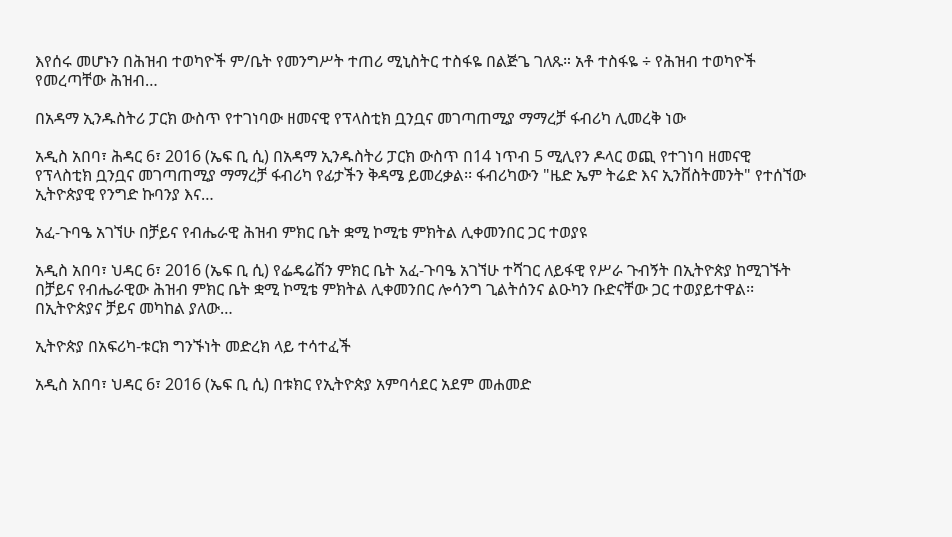እየሰሩ መሆኑን በሕዝብ ተወካዮች ም/ቤት የመንግሥት ተጠሪ ሚኒስትር ተስፋዬ በልጅጌ ገለጹ። አቶ ተስፋዬ ÷ የሕዝብ ተወካዮች የመረጣቸው ሕዝብ…

በአዳማ ኢንዱስትሪ ፓርክ ውስጥ የተገነባው ዘመናዊ የፕላስቲክ ቧንቧና መገጣጠሚያ ማማረቻ ፋብሪካ ሊመረቅ ነው

አዲስ አበባ፣ ሕዳር 6፣ 2016 (ኤፍ ቢ ሲ) በአዳማ ኢንዱስትሪ ፓርክ ውስጥ በ14 ነጥብ 5 ሚሊየን ዶላር ወጪ የተገነባ ዘመናዊ የፕላስቲክ ቧንቧና መገጣጠሚያ ማማረቻ ፋብሪካ የፊታችን ቅዳሜ ይመረቃል፡፡ ፋብሪካውን "ዜድ ኤም ትሬድ እና ኢንቨስትመንት" የተሰኘው ኢትዮጵያዊ የንግድ ኩባንያ እና…

አፈ-ጉባዔ አገኘሁ በቻይና የብሔራዊ ሕዝብ ምክር ቤት ቋሚ ኮሚቴ ምክትል ሊቀመንበር ጋር ተወያዩ

አዲስ አበባ፣ ህዳር 6፣ 2016 (ኤፍ ቢ ሲ) የፌዴሬሽን ምክር ቤት አፈ-ጉባዔ አገኘሁ ተሻገር ለይፋዊ የሥራ ጉብኝት በኢትዮጵያ ከሚገኙት በቻይና የብሔራዊው ሕዝብ ምክር ቤት ቋሚ ኮሚቴ ምክትል ሊቀመንበር ሎሳንግ ጊልትሰንና ልዑካን ቡድናቸው ጋር ተወያይተዋል፡፡ በኢትዮጵያና ቻይና መካከል ያለው…

ኢትዮጵያ በአፍሪካ-ቱርክ ግንኙነት መድረክ ላይ ተሳተፈች

አዲስ አበባ፣ ህዳር 6፣ 2016 (ኤፍ ቢ ሲ) በቱክር የኢትዮጵያ አምባሳደር አደም መሐመድ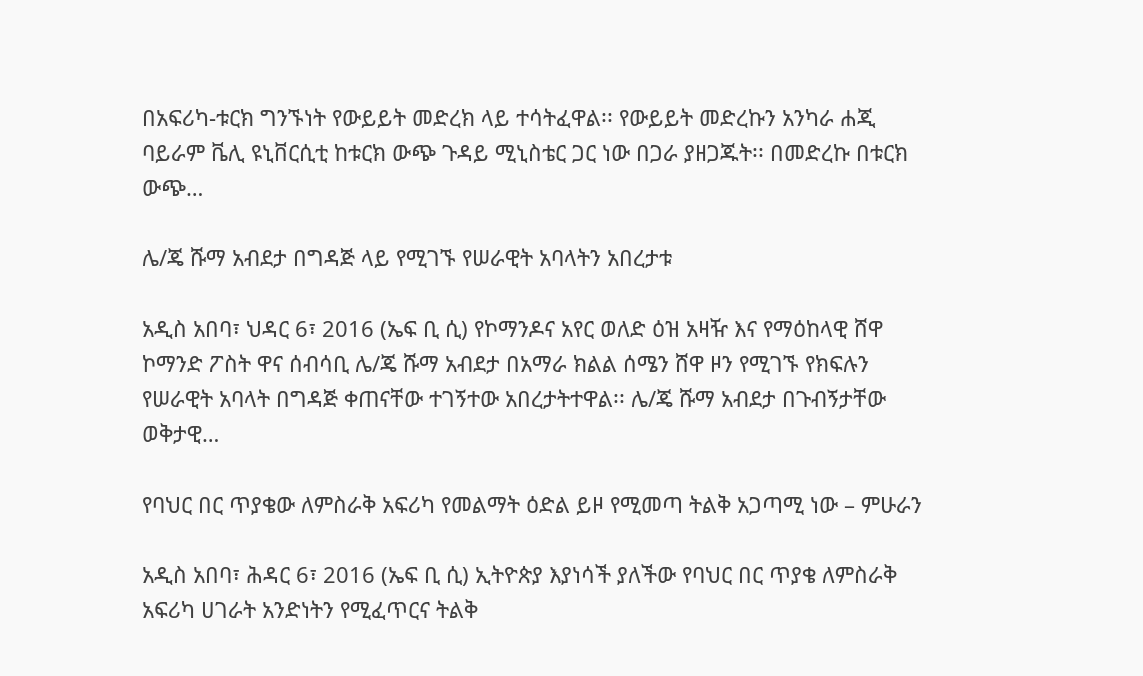በአፍሪካ-ቱርክ ግንኙነት የውይይት መድረክ ላይ ተሳትፈዋል፡፡ የውይይት መድረኩን አንካራ ሐጂ ባይራም ቬሊ ዩኒቨርሲቲ ከቱርክ ውጭ ጉዳይ ሚኒስቴር ጋር ነው በጋራ ያዘጋጁት፡፡ በመድረኩ በቱርክ ውጭ…

ሌ/ጄ ሹማ አብደታ በግዳጅ ላይ የሚገኙ የሠራዊት አባላትን አበረታቱ

አዲስ አበባ፣ ህዳር 6፣ 2016 (ኤፍ ቢ ሲ) የኮማንዶና አየር ወለድ ዕዝ አዛዥ እና የማዕከላዊ ሸዋ ኮማንድ ፖስት ዋና ሰብሳቢ ሌ/ጄ ሹማ አብደታ በአማራ ክልል ሰሜን ሸዋ ዞን የሚገኙ የክፍሉን የሠራዊት አባላት በግዳጅ ቀጠናቸው ተገኝተው አበረታትተዋል፡፡ ሌ/ጄ ሹማ አብደታ በጉብኝታቸው ወቅታዊ…

የባህር በር ጥያቄው ለምስራቅ አፍሪካ የመልማት ዕድል ይዞ የሚመጣ ትልቅ አጋጣሚ ነው – ምሁራን

አዲስ አበባ፣ ሕዳር 6፣ 2016 (ኤፍ ቢ ሲ) ኢትዮጵያ እያነሳች ያለችው የባህር በር ጥያቄ ለምስራቅ አፍሪካ ሀገራት አንድነትን የሚፈጥርና ትልቅ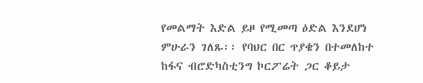የመልማት እድል ይዞ የሚመጣ ዕድል እንደሆነ ምሁራን ገለጹ፡፡ የባህር በር ጥያቄን በተመለከተ ከፋና ብሮድካስቲንግ ኮርፖሬት ጋር ቆይታ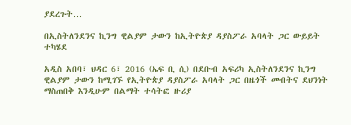ያደረጉት…

በኢስትለንደንና ኪንግ ዊልያም ታውን ከኢትዮጵያ ዳያስፖራ አባላት ጋር ውይይት ተካሄደ

አዲስ አበባ፣ ህዳር 6፣ 2016 (ኤፍ ቢ ሲ) በደቡብ አፍሪካ ኢስትለንደንና ኪንግ ዊልያም ታውን ከሚገኙ የኢትዮጵያ ዳያስፖራ አባላት ጋር በዜጎች መብትና ደህንነት ማስጠበቅ እንዲሁም በልማት ተሳትፎ ዙሪያ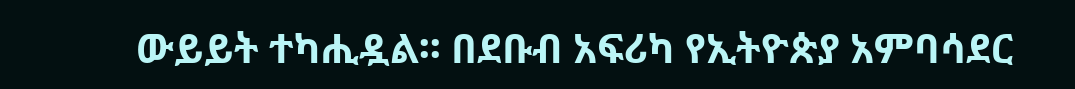ውይይት ተካሒዷል፡፡ በደቡብ አፍሪካ የኢትዮጵያ አምባሳደር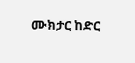ሙክታር ከድር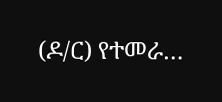(ዶ/ር) የተመራ…